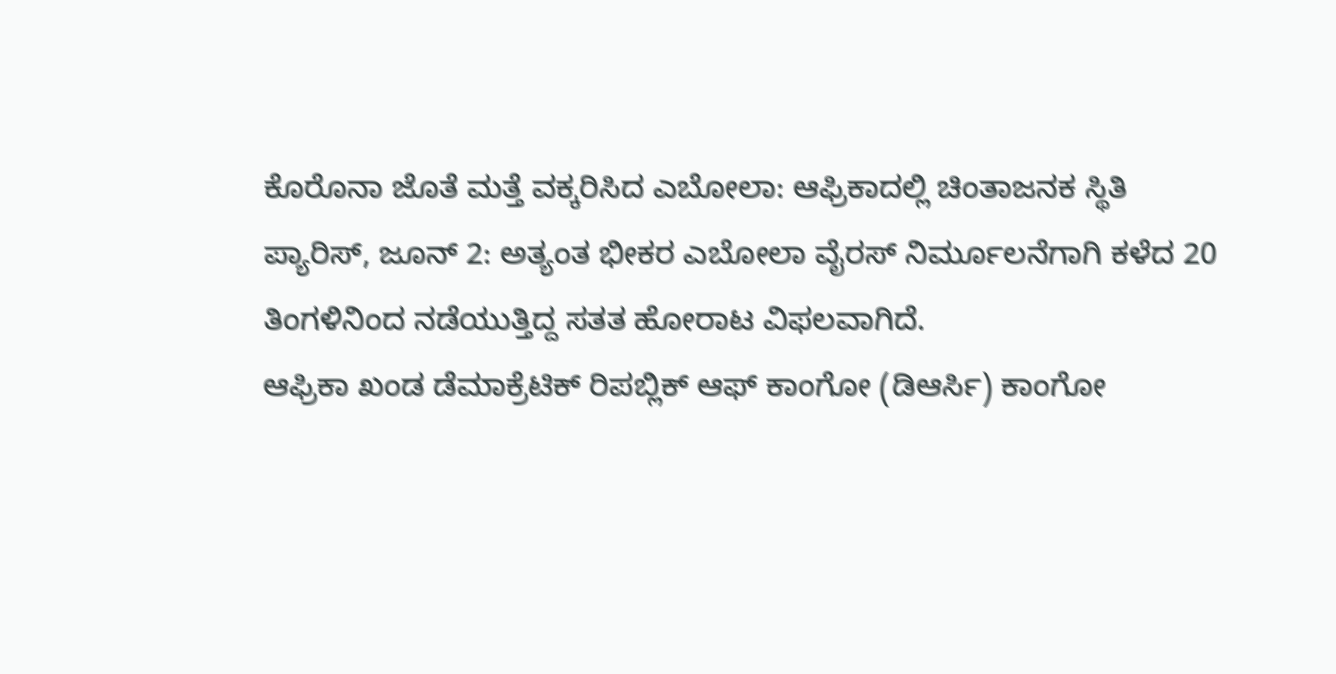ಕೊರೊನಾ ಜೊತೆ ಮತ್ತೆ ವಕ್ಕರಿಸಿದ ಎಬೋಲಾ: ಆಫ್ರಿಕಾದಲ್ಲಿ ಚಿಂತಾಜನಕ ಸ್ಥಿತಿ
ಪ್ಯಾರಿಸ್, ಜೂನ್ 2: ಅತ್ಯಂತ ಭೀಕರ ಎಬೋಲಾ ವೈರಸ್ ನಿರ್ಮೂಲನೆಗಾಗಿ ಕಳೆದ 20 ತಿಂಗಳಿನಿಂದ ನಡೆಯುತ್ತಿದ್ದ ಸತತ ಹೋರಾಟ ವಿಫಲವಾಗಿದೆ.
ಆಫ್ರಿಕಾ ಖಂಡ ಡೆಮಾಕ್ರೆಟಿಕ್ ರಿಪಬ್ಲಿಕ್ ಆಫ್ ಕಾಂಗೋ (ಡಿಆರ್ಸಿ) ಕಾಂಗೋ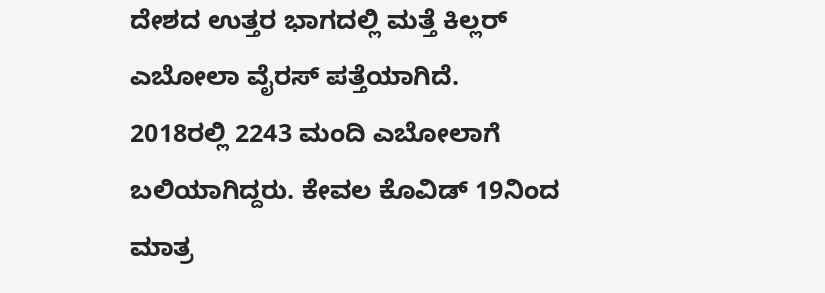ದೇಶದ ಉತ್ತರ ಭಾಗದಲ್ಲಿ ಮತ್ತೆ ಕಿಲ್ಲರ್ ಎಬೋಲಾ ವೈರಸ್ ಪತ್ತೆಯಾಗಿದೆ.
2018ರಲ್ಲಿ 2243 ಮಂದಿ ಎಬೋಲಾಗೆ ಬಲಿಯಾಗಿದ್ದರು. ಕೇವಲ ಕೊವಿಡ್ 19ನಿಂದ ಮಾತ್ರ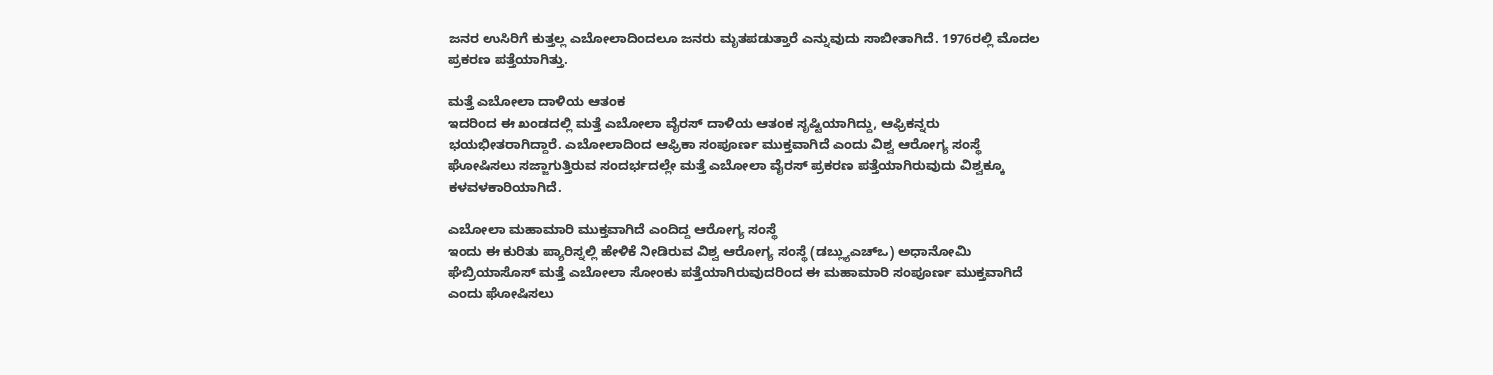ಜನರ ಉಸಿರಿಗೆ ಕುತ್ತಲ್ಲ ಎಬೋಲಾದಿಂದಲೂ ಜನರು ಮೃತಪಡುತ್ತಾರೆ ಎನ್ನುವುದು ಸಾಬೀತಾಗಿದೆ. 1976ರಲ್ಲಿ ಮೊದಲ ಪ್ರಕರಣ ಪತ್ತೆಯಾಗಿತ್ತು.

ಮತ್ತೆ ಎಬೋಲಾ ದಾಳಿಯ ಆತಂಕ
ಇದರಿಂದ ಈ ಖಂಡದಲ್ಲಿ ಮತ್ತೆ ಎಬೋಲಾ ವೈರಸ್ ದಾಳಿಯ ಆತಂಕ ಸೃಷ್ಟಿಯಾಗಿದ್ದು, ಆಫ್ರಿಕನ್ನರು ಭಯಭೀತರಾಗಿದ್ದಾರೆ. ಎಬೋಲಾದಿಂದ ಆಫ್ರಿಕಾ ಸಂಪೂರ್ಣ ಮುಕ್ತವಾಗಿದೆ ಎಂದು ವಿಶ್ವ ಆರೋಗ್ಯ ಸಂಸ್ಥೆ ಘೋಷಿಸಲು ಸಜ್ಜಾಗುತ್ತಿರುವ ಸಂದರ್ಭದಲ್ಲೇ ಮತ್ತೆ ಎಬೋಲಾ ವೈರಸ್ ಪ್ರಕರಣ ಪತ್ತೆಯಾಗಿರುವುದು ವಿಶ್ವಕ್ಕೂ ಕಳವಳಕಾರಿಯಾಗಿದೆ.

ಎಬೋಲಾ ಮಹಾಮಾರಿ ಮುಕ್ತವಾಗಿದೆ ಎಂದಿದ್ದ ಆರೋಗ್ಯ ಸಂಸ್ಥೆ
ಇಂದು ಈ ಕುರಿತು ಪ್ಯಾರಿಸ್ನಲ್ಲಿ ಹೇಳಿಕೆ ನೀಡಿರುವ ವಿಶ್ವ ಆರೋಗ್ಯ ಸಂಸ್ಥೆ (ಡಬ್ಲ್ಯುಎಚ್ಒ) ಅಧಾನೋಮಿ ಘೆಬ್ರಿಯಾಸೊಸ್ ಮತ್ತೆ ಎಬೋಲಾ ಸೋಂಕು ಪತ್ತೆಯಾಗಿರುವುದರಿಂದ ಈ ಮಹಾಮಾರಿ ಸಂಪೂರ್ಣ ಮುಕ್ತವಾಗಿದೆ ಎಂದು ಘೋಷಿಸಲು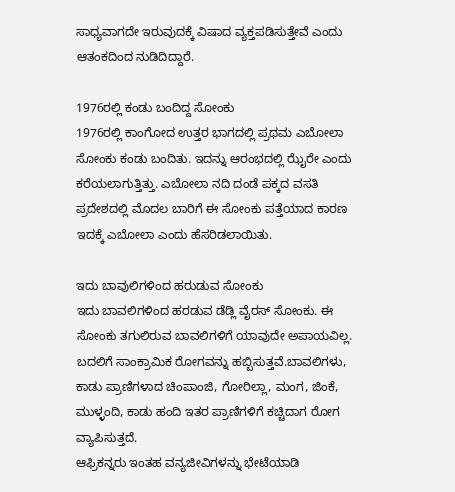ಸಾಧ್ಯವಾಗದೇ ಇರುವುದಕ್ಕೆ ವಿಷಾದ ವ್ಯಕ್ತಪಡಿಸುತ್ತೇವೆ ಎಂದು ಆತಂಕದಿಂದ ನುಡಿದಿದ್ದಾರೆ.

1976ರಲ್ಲಿ ಕಂಡು ಬಂದಿದ್ದ ಸೋಂಕು
1976ರಲ್ಲಿ ಕಾಂಗೋದ ಉತ್ತರ ಭಾಗದಲ್ಲಿ ಪ್ರಥಮ ಎಬೋಲಾ ಸೋಂಕು ಕಂಡು ಬಂದಿತು. ಇದನ್ನು ಆರಂಭದಲ್ಲಿ ಝೈರೇ ಎಂದು ಕರೆಯಲಾಗುತ್ತಿತ್ತು. ಎಬೋಲಾ ನದಿ ದಂಡೆ ಪಕ್ಕದ ವಸತಿ ಪ್ರದೇಶದಲ್ಲಿ ಮೊದಲ ಬಾರಿಗೆ ಈ ಸೋಂಕು ಪತ್ತೆಯಾದ ಕಾರಣ ಇದಕ್ಕೆ ಎಬೋಲಾ ಎಂದು ಹೆಸರಿಡಲಾಯಿತು.

ಇದು ಬಾವುಲಿಗಳಿಂದ ಹರುಡುವ ಸೋಂಕು
ಇದು ಬಾವಲಿಗಳಿಂದ ಹರಡುವ ಡೆಡ್ಲಿ ವೈರಸ್ ಸೋಂಕು. ಈ ಸೋಂಕು ತಗುಲಿರುವ ಬಾವಲಿಗಳಿಗೆ ಯಾವುದೇ ಅಪಾಯವಿಲ್ಲ. ಬದಲಿಗೆ ಸಾಂಕ್ರಾಮಿಕ ರೋಗವನ್ನು ಹಬ್ಬಿಸುತ್ತವೆ.ಬಾವಲಿಗಳು, ಕಾಡು ಪ್ರಾಣಿಗಳಾದ ಚಿಂಪಾಂಜಿ, ಗೋರಿಲ್ಲಾ, ಮಂಗ, ಜಿಂಕೆ, ಮುಳ್ಳಂದಿ, ಕಾಡು ಹಂದಿ ಇತರ ಪ್ರಾಣಿಗಳಿಗೆ ಕಚ್ಚಿದಾಗ ರೋಗ ವ್ಯಾಪಿಸುತ್ತದೆ.
ಆಫ್ರಿಕನ್ನರು ಇಂತಹ ವನ್ಯಜೀವಿಗಳನ್ನು ಭೇಟೆಯಾಡಿ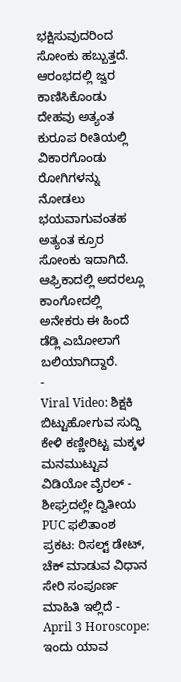ಭಕ್ಷಿಸುವುದರಿಂದ ಸೋಂಕು ಹಬ್ಬುತ್ತದೆ. ಆರಂಭದಲ್ಲಿ ಜ್ವರ ಕಾಣಿಸಿಕೊಂಡು ದೇಹವು ಅತ್ಯಂತ ಕುರೂಪ ರೀತಿಯಲ್ಲಿ ವಿಕಾರಗೊಂಡು ರೋಗಿಗಳನ್ನು ನೋಡಲು ಭಯವಾಗುವಂತಹ ಅತ್ಯಂತ ಕ್ರೂರ ಸೋಂಕು ಇದಾಗಿದೆ.
ಆಫ್ರಿಕಾದಲ್ಲಿ ಅದರಲ್ಲೂ ಕಾಂಗೋದಲ್ಲಿ ಅನೇಕರು ಈ ಹಿಂದೆ ಡೆಡ್ಲಿ ಎಬೋಲಾಗೆ ಬಲಿಯಾಗಿದ್ದಾರೆ.
-
Viral Video: ಶಿಕ್ಷಕಿ ಬಿಟ್ಟುಹೋಗುವ ಸುದ್ದಿ ಕೇಳಿ ಕಣ್ಣೀರಿಟ್ಟ ಮಕ್ಕಳ ಮನಮುಟ್ಟುವ ವಿಡಿಯೋ ವೈರಲ್ -
ಶೀಘ್ರದಲ್ಲೇ ದ್ವಿತೀಯ PUC ಫಲಿತಾಂಶ ಪ್ರಕಟ: ರಿಸಲ್ಟ್ ಡೇಟ್, ಚೆಕ್ ಮಾಡುವ ವಿಧಾನ ಸೇರಿ ಸಂಪೂರ್ಣ ಮಾಹಿತಿ ಇಲ್ಲಿದೆ -
April 3 Horoscope: ಇಂದು ಯಾವ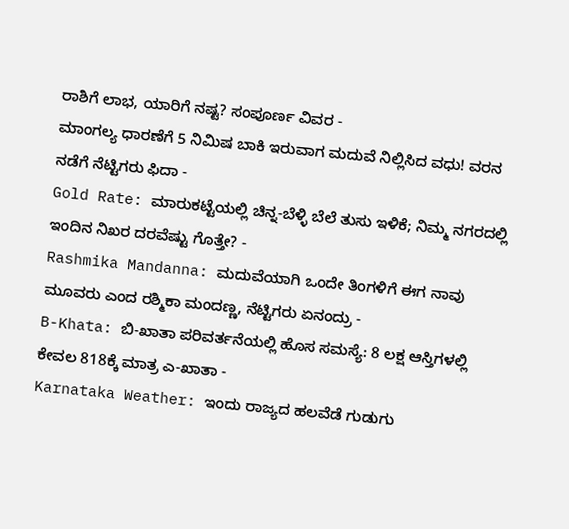ರಾಶಿಗೆ ಲಾಭ, ಯಾರಿಗೆ ನಷ್ಟ? ಸಂಪೂರ್ಣ ವಿವರ -
ಮಾಂಗಲ್ಯ ಧಾರಣೆಗೆ 5 ನಿಮಿಷ ಬಾಕಿ ಇರುವಾಗ ಮದುವೆ ನಿಲ್ಲಿಸಿದ ವಧು! ವರನ ನಡೆಗೆ ನೆಟ್ಟಿಗರು ಫಿದಾ -
Gold Rate: ಮಾರುಕಟ್ಟೆಯಲ್ಲಿ ಚಿನ್ನ-ಬೆಳ್ಳಿ ಬೆಲೆ ತುಸು ಇಳಿಕೆ; ನಿಮ್ಮ ನಗರದಲ್ಲಿ ಇಂದಿನ ನಿಖರ ದರವೆಷ್ಟು ಗೊತ್ತೇ? -
Rashmika Mandanna: ಮದುವೆಯಾಗಿ ಒಂದೇ ತಿಂಗಳಿಗೆ ಈಗ ನಾವು ಮೂವರು ಎಂದ ರಶ್ಮಿಕಾ ಮಂದಣ್ಣ, ನೆಟ್ಟಿಗರು ಏನಂದ್ರು -
B-Khata: ಬಿ-ಖಾತಾ ಪರಿವರ್ತನೆಯಲ್ಲಿ ಹೊಸ ಸಮಸ್ಯೆ: 8 ಲಕ್ಷ ಆಸ್ತಿಗಳಲ್ಲಿ ಕೇವಲ 818ಕ್ಕೆ ಮಾತ್ರ ಎ-ಖಾತಾ -
Karnataka Weather: ಇಂದು ರಾಜ್ಯದ ಹಲವೆಡೆ ಗುಡುಗು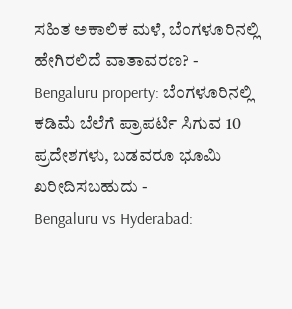ಸಹಿತ ಅಕಾಲಿಕ ಮಳೆ, ಬೆಂಗಳೂರಿನಲ್ಲಿ ಹೇಗಿರಲಿದೆ ವಾತಾವರಣ? -
Bengaluru property: ಬೆಂಗಳೂರಿನಲ್ಲಿ ಕಡಿಮೆ ಬೆಲೆಗೆ ಪ್ರಾಪರ್ಟಿ ಸಿಗುವ 10 ಪ್ರದೇಶಗಳು, ಬಡವರೂ ಭೂಮಿ ಖರೀದಿಸಬಹುದು -
Bengaluru vs Hyderabad: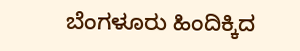ಬೆಂಗಳೂರು ಹಿಂದಿಕ್ಕಿದ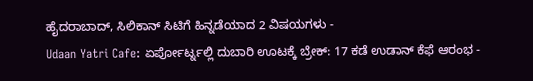ಹೈದರಾಬಾದ್, ಸಿಲಿಕಾನ್ ಸಿಟಿಗೆ ಹಿನ್ನಡೆಯಾದ 2 ವಿಷಯಗಳು -
Udaan Yatri Cafe: ಏರ್ಪೋರ್ಟ್ನಲ್ಲಿ ದುಬಾರಿ ಊಟಕ್ಕೆ ಬ್ರೇಕ್: 17 ಕಡೆ ಉಡಾನ್ ಕೆಫೆ ಆರಂಭ -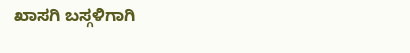ಖಾಸಗಿ ಬಸ್ಗಳಿಗಾಗಿ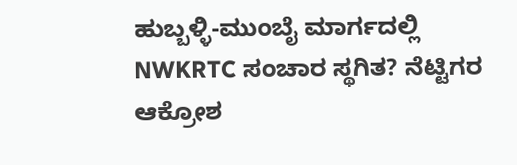ಹುಬ್ಬಳ್ಳಿ-ಮುಂಬೈ ಮಾರ್ಗದಲ್ಲಿ NWKRTC ಸಂಚಾರ ಸ್ಥಗಿತ? ನೆಟ್ಟಿಗರ ಆಕ್ರೋಶ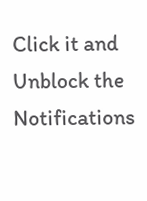Click it and Unblock the Notifications